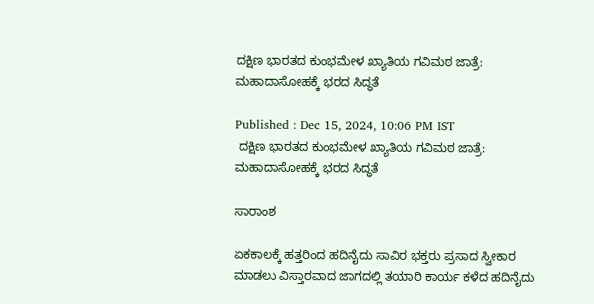ದಕ್ಷಿಣ ಭಾರತದ ಕುಂಭಮೇಳ ಖ್ಯಾತಿಯ ಗವಿಮಠ ಜಾತ್ರೆ: ಮಹಾದಾಸೋಹಕ್ಕೆ ಭರದ ಸಿದ್ಧತೆ

Published : Dec 15, 2024, 10:06 PM IST
 ದಕ್ಷಿಣ ಭಾರತದ ಕುಂಭಮೇಳ ಖ್ಯಾತಿಯ ಗವಿಮಠ ಜಾತ್ರೆ: ಮಹಾದಾಸೋಹಕ್ಕೆ ಭರದ ಸಿದ್ಧತೆ

ಸಾರಾಂಶ

ಏಕಕಾಲಕ್ಕೆ ಹತ್ತರಿಂದ ಹದಿನೈದು ಸಾವಿರ ಭಕ್ತರು ಪ್ರಸಾದ ಸ್ವೀಕಾರ ಮಾಡಲು ವಿಸ್ತಾರವಾದ ಜಾಗದಲ್ಲಿ ತಯಾರಿ ಕಾರ್ಯ ಕಳೆದ ಹದಿನೈದು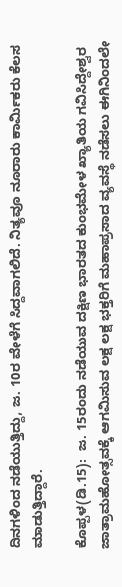ದಿನಗಳಿಂದ ನಡೆಯುತ್ತಿದ್ದು, ಜ. 10ರ ವೇಳೆಗೆ ಸಿದ್ದವಾಗಲಿದೆ. ನಿತ್ಯವೂ ನೂರಾರು ಕಾರ್ಮಿಕರು ಕೆಲಸ ಮಾಡುತ್ತಿದ್ದಾರೆ.

ಕೊಪ್ಪಳ(ಡಿ.15):  ಜ. 15ರಂದು ನಡೆಯುವ ದಕ್ಷಿಣ ಭಾರತದ ಕುಂಭಮೇಳ ಖ್ಯಾತಿಯ ಗವಿಸಿದ್ದೇಶ್ವರ ಜಾತ್ರಾಮಹೋತ್ಸವಕ್ಕೆ ಆಗಮಿಸುವ ಲಕ್ಷ ಲಕ್ಷ ಭಕ್ತರಿಗೆ ಮಹಾಪ್ರಸಾದ ವ್ಯವಸ್ಥೆ ನಡೆಸಲು ಈಗಿನಿಂದಲೇ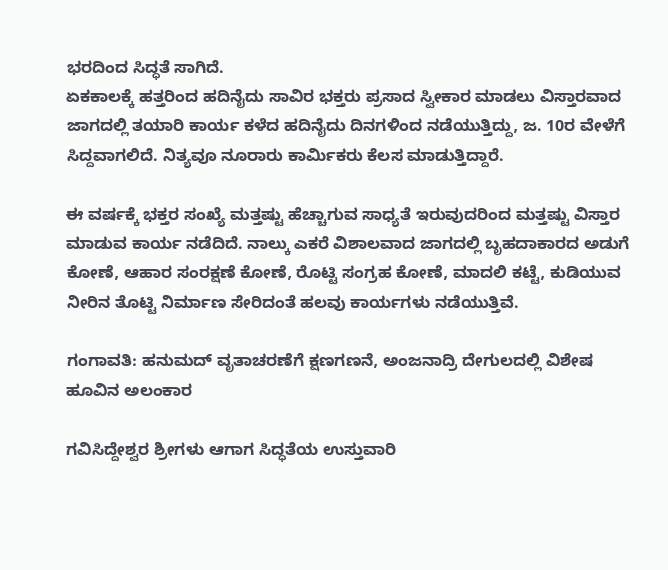ಭರದಿಂದ ಸಿದ್ಧತೆ ಸಾಗಿದೆ.
ಏಕಕಾಲಕ್ಕೆ ಹತ್ತರಿಂದ ಹದಿನೈದು ಸಾವಿರ ಭಕ್ತರು ಪ್ರಸಾದ ಸ್ವೀಕಾರ ಮಾಡಲು ವಿಸ್ತಾರವಾದ ಜಾಗದಲ್ಲಿ ತಯಾರಿ ಕಾರ್ಯ ಕಳೆದ ಹದಿನೈದು ದಿನಗಳಿಂದ ನಡೆಯುತ್ತಿದ್ದು, ಜ. 10ರ ವೇಳೆಗೆ ಸಿದ್ದವಾಗಲಿದೆ. ನಿತ್ಯವೂ ನೂರಾರು ಕಾರ್ಮಿಕರು ಕೆಲಸ ಮಾಡುತ್ತಿದ್ದಾರೆ.

ಈ ವರ್ಷಕ್ಕೆ ಭಕ್ತರ ಸಂಖ್ಯೆ ಮತ್ತಷ್ಟು ಹೆಚ್ಚಾಗುವ ಸಾಧ್ಯತೆ ಇರುವುದರಿಂದ ಮತ್ತಷ್ಟು ವಿಸ್ತಾರ ಮಾಡುವ ಕಾರ್ಯ ನಡೆದಿದೆ. ನಾಲ್ಕು ಎಕರೆ ವಿಶಾಲವಾದ ಜಾಗದಲ್ಲಿ ಬೃಹದಾಕಾರದ ಅಡುಗೆ ಕೋಣೆ, ಆಹಾರ ಸಂರಕ್ಷಣೆ ಕೋಣೆ, ರೊಟ್ಟಿ ಸಂಗ್ರಹ ಕೋಣೆ, ಮಾದಲಿ ಕಟ್ಟೆ, ಕುಡಿಯುವ ನೀರಿನ ತೊಟ್ಟಿ ನಿರ್ಮಾಣ ಸೇರಿದಂತೆ ಹಲವು ಕಾರ್ಯಗಳು ನಡೆಯುತ್ತಿವೆ.

ಗಂಗಾವತಿ: ಹನುಮದ್ ವೃತಾಚರಣೆಗೆ ಕ್ಷಣಗಣನೆ, ಅಂಜನಾದ್ರಿ ದೇಗುಲದಲ್ಲಿ ವಿಶೇಷ ಹೂವಿನ ಅಲಂಕಾರ

ಗವಿಸಿದ್ದೇಶ್ವರ ಶ್ರೀಗಳು ಆಗಾಗ ಸಿದ್ಧತೆಯ ಉಸ್ತುವಾರಿ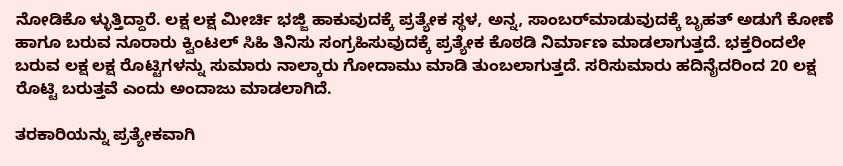ನೋಡಿಕೊ ಳ್ಳುತ್ತಿದ್ದಾರೆ. ಲಕ್ಷ ಲಕ್ಷ ಮೀರ್ಚಿ ಭಜ್ಜಿ ಹಾಕುವುದಕ್ಕೆ ಪ್ರತ್ಯೇಕ ಸ್ಥಳ, ಅನ್ನ, ಸಾಂಬರ್‌ಮಾಡುವುದಕ್ಕೆ ಬೃಹತ್ ಅಡುಗೆ ಕೋಣೆ ಹಾಗೂ ಬರುವ ನೂರಾರು ಕ್ವಿಂಟಲ್ ಸಿಹಿ ತಿನಿಸು ಸಂಗ್ರಹಿಸುವುದಕ್ಕೆ ಪ್ರತ್ಯೇಕ ಕೊಠಡಿ ನಿರ್ಮಾಣ ಮಾಡಲಾಗುತ್ತದೆ. ಭಕ್ತರಿಂದಲೇ ಬರುವ ಲಕ್ಷ ಲಕ್ಷ ರೊಟ್ಟಿಗಳನ್ನು ಸುಮಾರು ನಾಲ್ಕಾರು ಗೋದಾಮು ಮಾಡಿ ತುಂಬಲಾಗುತ್ತದೆ. ಸರಿಸುಮಾರು ಹದಿನೈದರಿಂದ 20 ಲಕ್ಷ ರೊಟ್ಟಿ ಬರುತ್ತವೆ ಎಂದು ಅಂದಾಜು ಮಾಡಲಾಗಿದೆ.

ತರಕಾರಿಯನ್ನು ಪ್ರತ್ಯೇಕವಾಗಿ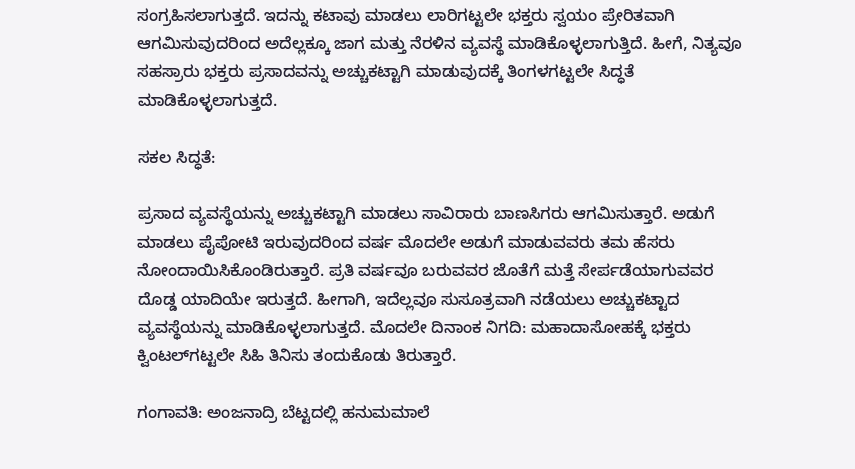ಸಂಗ್ರಹಿಸಲಾಗುತ್ತದೆ. ಇದನ್ನು ಕಟಾವು ಮಾಡಲು ಲಾರಿಗಟ್ಟಲೇ ಭಕ್ತರು ಸ್ವಯಂ ಪ್ರೇರಿತವಾಗಿ ಆಗಮಿಸುವುದರಿಂದ ಅದೆಲ್ಲಕ್ಕೂ ಜಾಗ ಮತ್ತು ನೆರಳಿನ ವ್ಯವಸ್ಥೆ ಮಾಡಿಕೊಳ್ಳಲಾಗುತ್ತಿದೆ. ಹೀಗೆ, ನಿತ್ಯವೂ ಸಹಸ್ರಾರು ಭಕ್ತರು ಪ್ರಸಾದವನ್ನು ಅಚ್ಚುಕಟ್ಟಾಗಿ ಮಾಡುವುದಕ್ಕೆ ತಿಂಗಳಗಟ್ಟಲೇ ಸಿದ್ಧತೆ ಮಾಡಿಕೊಳ್ಳಲಾಗುತ್ತದೆ.

ಸಕಲ ಸಿದ್ಧತೆ:

ಪ್ರಸಾದ ವ್ಯವಸ್ಥೆಯನ್ನು ಅಚ್ಚುಕಟ್ಟಾಗಿ ಮಾಡಲು ಸಾವಿರಾರು ಬಾಣಸಿಗರು ಆಗಮಿಸುತ್ತಾರೆ. ಅಡುಗೆ ಮಾಡಲು ಪೈಪೋಟಿ ಇರುವುದರಿಂದ ವರ್ಷ ಮೊದಲೇ ಅಡುಗೆ ಮಾಡುವವರು ತಮ ಹೆಸರು ನೋಂದಾಯಿಸಿಕೊಂಡಿರುತ್ತಾರೆ. ಪ್ರತಿ ವರ್ಷವೂ ಬರುವವರ ಜೊತೆಗೆ ಮತ್ತೆ ಸೇರ್ಪಡೆಯಾಗುವವರ ದೊಡ್ಡ ಯಾದಿಯೇ ಇರುತ್ತದೆ. ಹೀಗಾಗಿ, ಇದೆಲ್ಲವೂ ಸುಸೂತ್ರವಾಗಿ ನಡೆಯಲು ಅಚ್ಚುಕಟ್ಟಾದ ವ್ಯವಸ್ಥೆಯನ್ನು ಮಾಡಿಕೊಳ್ಳಲಾಗುತ್ತದೆ. ಮೊದಲೇ ದಿನಾಂಕ ನಿಗದಿ: ಮಹಾದಾಸೋಹಕ್ಕೆ ಭಕ್ತರು ಕ್ವಿಂಟಲ್‌ಗಟ್ಟಲೇ ಸಿಹಿ ತಿನಿಸು ತಂದುಕೊಡು ತಿರುತ್ತಾರೆ.

ಗಂಗಾವತಿ: ಅಂಜನಾದ್ರಿ ಬೆಟ್ಟದಲ್ಲಿ ಹನುಮಮಾಲೆ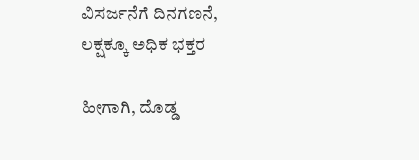ವಿಸರ್ಜನೆಗೆ ದಿನಗಣನೆ, ಲಕ್ಷಕ್ಕೂ ಅಧಿಕ ಭಕ್ತರ

ಹೀಗಾಗಿ, ದೊಡ್ಡ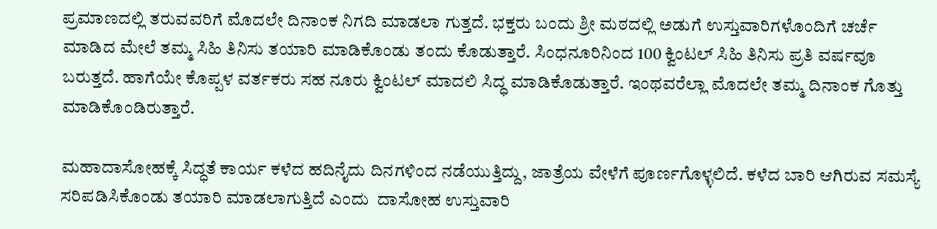ಪ್ರಮಾಣದಲ್ಲಿ ತರುವವರಿಗೆ ಮೊದಲೇ ದಿನಾಂಕ ನಿಗದಿ ಮಾಡಲಾ ಗುತ್ತದೆ. ಭಕ್ತರು ಬಂದು ಶ್ರೀ ಮಠದಲ್ಲಿ ಅಡುಗೆ ಉಸ್ತುವಾರಿಗಳೊಂದಿಗೆ ಚರ್ಚೆ ಮಾಡಿದ ಮೇಲೆ ತಮ್ಮ ಸಿಹಿ ತಿನಿಸು ತಯಾರಿ ಮಾಡಿಕೊಂಡು ತಂದು ಕೊಡುತ್ತಾರೆ. ಸಿಂಧನೂರಿನಿಂದ 100 ಕ್ವಿಂಟಲ್ ಸಿಹಿ ತಿನಿಸು ಪ್ರತಿ ವರ್ಷವೂ ಬರುತ್ತದೆ. ಹಾಗೆಯೇ ಕೊಪ್ಪಳ ವರ್ತಕರು ಸಹ ನೂರು ಕ್ವಿಂಟಲ್ ಮಾದಲಿ ಸಿದ್ಧ ಮಾಡಿಕೊಡುತ್ತಾರೆ. ಇಂಥವರೆಲ್ಲಾ ಮೊದಲೇ ತಮ್ಮ ದಿನಾಂಕ ಗೊತ್ತು ಮಾಡಿಕೊಂಡಿರುತ್ತಾರೆ.

ಮಹಾದಾಸೋಹಕ್ಕೆ ಸಿದ್ಧತೆ ಕಾರ್ಯ ಕಳೆದ ಹದಿನೈದು ದಿನಗಳಿಂದ ನಡೆಯುತ್ತಿದ್ದು, ಜಾತ್ರೆಯ ವೇಳೆಗೆ ಪೂರ್ಣಗೊಳ್ಳಲಿದೆ. ಕಳೆದ ಬಾರಿ ಆಗಿರುವ ಸಮಸ್ಯೆ ಸರಿಪಡಿಸಿಕೊಂಡು ತಯಾರಿ ಮಾಡಲಾಗುತ್ತಿದೆ ಎಂದು  ದಾಸೋಹ ಉಸ್ತುವಾರಿ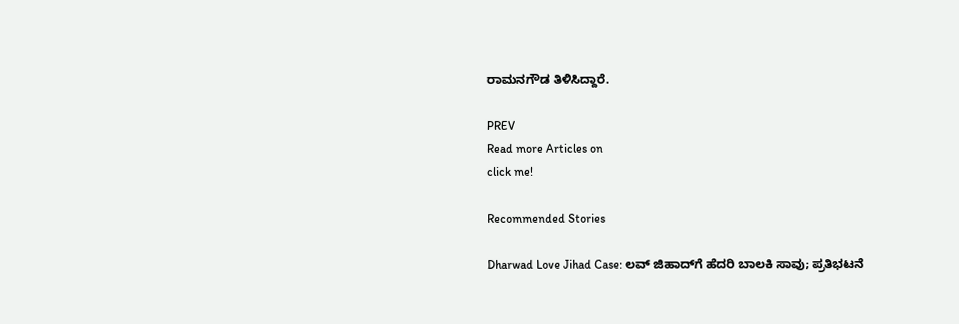ರಾಮನಗೌಡ ತಿಳಿಸಿದ್ದಾರೆ.

PREV
Read more Articles on
click me!

Recommended Stories

Dharwad Love Jihad Case: ಲವ್ ಜಿಹಾದ್‌ಗೆ ಹೆದರಿ ಬಾಲಕಿ ಸಾವು; ಪ್ರತಿಭಟನೆ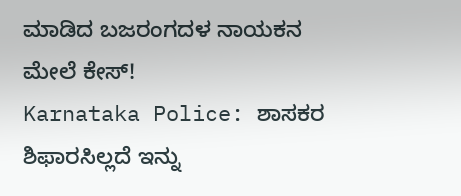ಮಾಡಿದ ಬಜರಂಗದಳ ನಾಯಕನ ಮೇಲೆ ಕೇಸ್!
Karnataka Police: ಶಾಸಕರ ಶಿಫಾರಸಿಲ್ಲದೆ ಇನ್ನು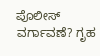ಪೊಲೀಸ್ ವರ್ಗಾವಣೆ? ಗೃಹ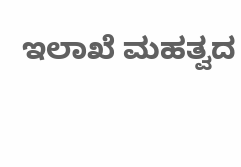ಇಲಾಖೆ ಮಹತ್ವದ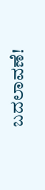ಬದಲಾವಣೆ!